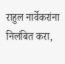राहुल नार्वेकरांना निलंबित करा,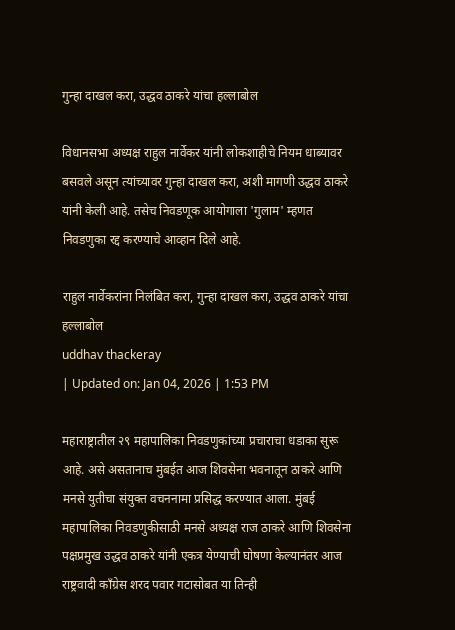गुन्हा दाखल करा, उद्धव ठाकरे यांचा हल्लाबोल

विधानसभा अध्यक्ष राहुल नार्वेकर यांनी लोकशाहीचे नियम धाब्यावर बसवले असून त्यांच्यावर गुन्हा दाखल करा, अशी मागणी उद्धव ठाकरे यांनी केली आहे. तसेच निवडणूक आयोगाला 'गुलाम' म्हणत निवडणुका रद्द करण्याचे आव्हान दिले आहे.

राहुल नार्वेकरांना निलंबित करा, गुन्हा दाखल करा, उद्धव ठाकरे यांचा हल्लाबोल
uddhav thackeray
| Updated on: Jan 04, 2026 | 1:53 PM

महाराष्ट्रातील २९ महापालिका निवडणुकांच्या प्रचाराचा धडाका सुरू आहे. असे असतानाच मुंबईत आज शिवसेना भवनातून ठाकरे आणि मनसे युतीचा संयुक्त वचननामा प्रसिद्ध करण्यात आला. मुंबई महापालिका निवडणुकीसाठी मनसे अध्यक्ष राज ठाकरे आणि शिवसेना पक्षप्रमुख उद्धव ठाकरे यांनी एकत्र येण्याची घोषणा केल्यानंतर आज राष्ट्रवादी काँग्रेस शरद पवार गटासोबत या तिन्ही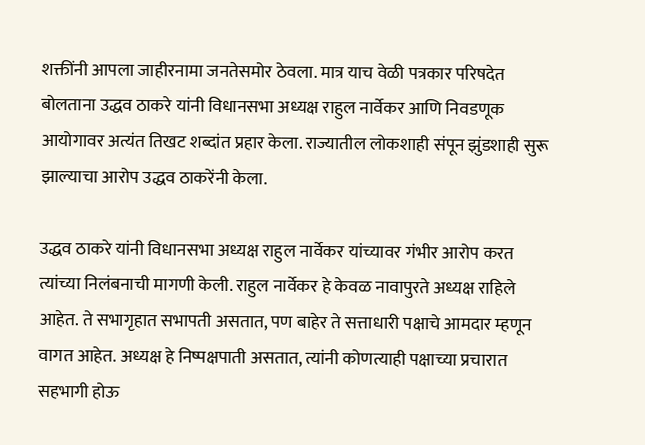शक्तींनी आपला जाहीरनामा जनतेसमोर ठेवला. मात्र याच वेळी पत्रकार परिषदेत बोलताना उद्धव ठाकरे यांनी विधानसभा अध्यक्ष राहुल नार्वेकर आणि निवडणूक आयोगावर अत्यंत तिखट शब्दांत प्रहार केला. राज्यातील लोकशाही संपून झुंडशाही सुरू झाल्याचा आरोप उद्धव ठाकरेंनी केला.

उद्धव ठाकरे यांनी विधानसभा अध्यक्ष राहुल नार्वेकर यांच्यावर गंभीर आरोप करत त्यांच्या निलंबनाची मागणी केली. राहुल नार्वेकर हे केवळ नावापुरते अध्यक्ष राहिले आहेत. ते सभागृहात सभापती असतात, पण बाहेर ते सत्ताधारी पक्षाचे आमदार म्हणून वागत आहेत. अध्यक्ष हे निष्पक्षपाती असतात, त्यांनी कोणत्याही पक्षाच्या प्रचारात सहभागी होऊ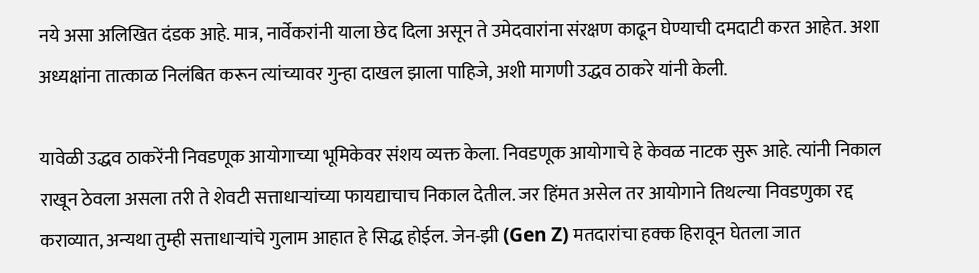नये असा अलिखित दंडक आहे. मात्र, नार्वेकरांनी याला छेद दिला असून ते उमेदवारांना संरक्षण काढून घेण्याची दमदाटी करत आहेत. अशा अध्यक्षांना तात्काळ निलंबित करून त्यांच्यावर गुन्हा दाखल झाला पाहिजे, अशी मागणी उद्धव ठाकरे यांनी केली.

यावेळी उद्धव ठाकरेंनी निवडणूक आयोगाच्या भूमिकेवर संशय व्यक्त केला. निवडणूक आयोगाचे हे केवळ नाटक सुरू आहे. त्यांनी निकाल राखून ठेवला असला तरी ते शेवटी सत्ताधाऱ्यांच्या फायद्याचाच निकाल देतील. जर हिंमत असेल तर आयोगाने तिथल्या निवडणुका रद्द कराव्यात, अन्यथा तुम्ही सत्ताधाऱ्यांचे गुलाम आहात हे सिद्ध होईल. जेन-झी (Gen Z) मतदारांचा हक्क हिरावून घेतला जात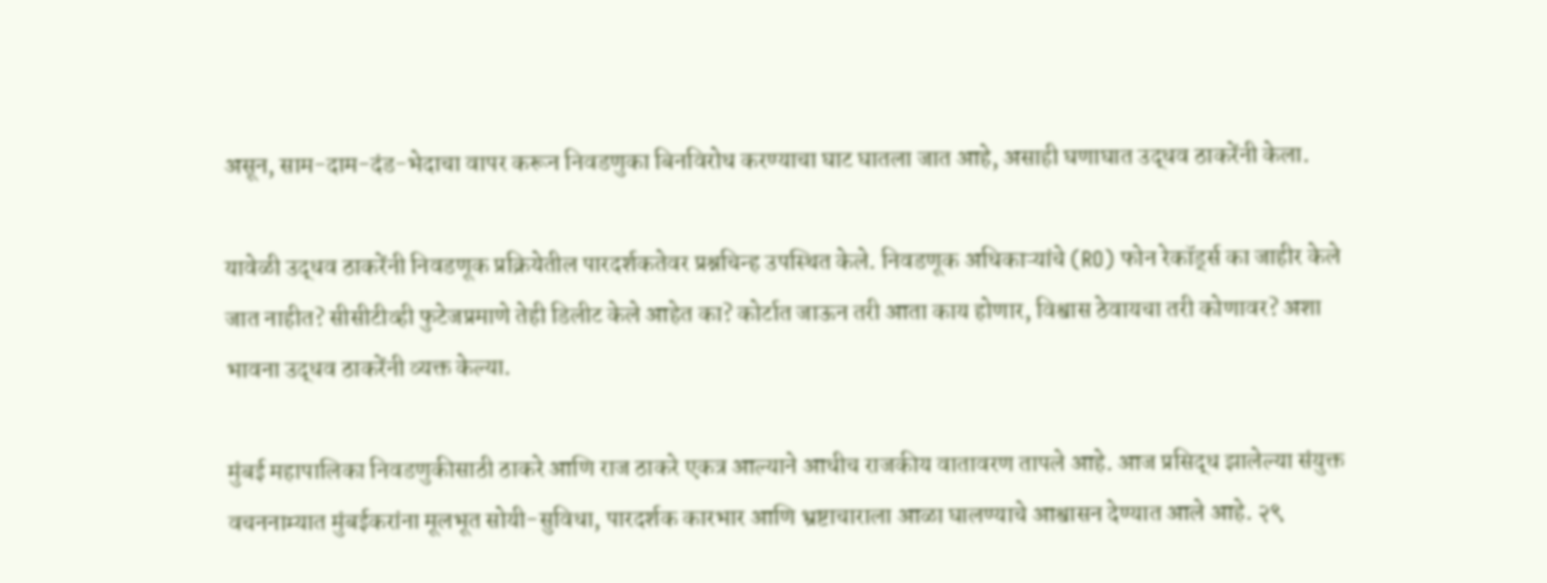असून, साम-दाम-दंड-भेदाचा वापर करून निवडणुका बिनविरोध करण्याचा घाट घातला जात आहे, असाही घणाघात उद्धव ठाकरेंनी केला.

यावेळी उद्धव ठाकरेंनी निवडणूक प्रक्रियेतील पारदर्शकतेवर प्रश्नचिन्ह उपस्थित केले. निवडणूक अधिकाऱ्यांचे (RO) फोन रेकॉर्ड्स का जाहीर केले जात नाहीत? सीसीटीव्ही फुटेजप्रमाणे तेही डिलीट केले आहेत का? कोर्टात जाऊन तरी आता काय होणार, विश्वास ठेवायचा तरी कोणावर? अशा भावना उद्धव ठाकरेंनी व्यक्त केल्या.

मुंबई महापालिका निवडणुकीसाठी ठाकरे आणि राज ठाकरे एकत्र आल्याने आधीच राजकीय वातावरण तापले आहे. आज प्रसिद्ध झालेल्या संयुक्त वचननाम्यात मुंबईकरांना मूलभूत सोयी-सुविधा, पारदर्शक कारभार आणि भ्रष्टाचाराला आळा घालण्याचे आश्वासन देण्यात आले आहे. २९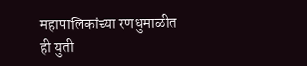महापालिकांच्या रणधुमाळीत ही युती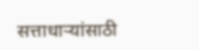सत्ताधाऱ्यांसाठी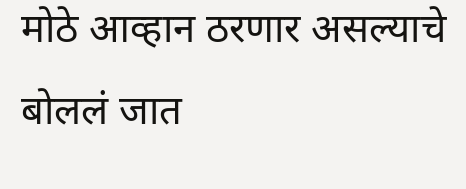मोठे आव्हान ठरणार असल्याचे बोललं जात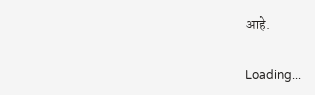आहे.

Loading...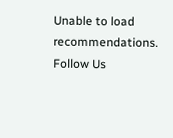Unable to load recommendations.
Follow Us